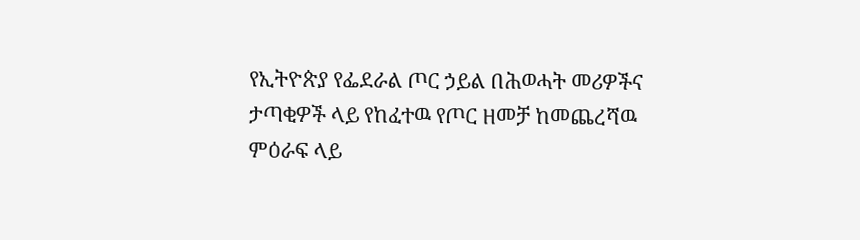የኢትዮጵያ የፌደራል ጦር ኃይል በሕወሓት መሪዎችና ታጣቂዎች ላይ የከፈተዉ የጦር ዘመቻ ከመጨረሻዉ ምዕራፍ ላይ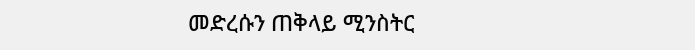መድረሱን ጠቅላይ ሚንስትር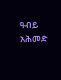ዓብይ አሕመድ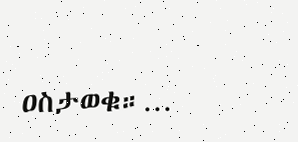ዐስታወቁ።…